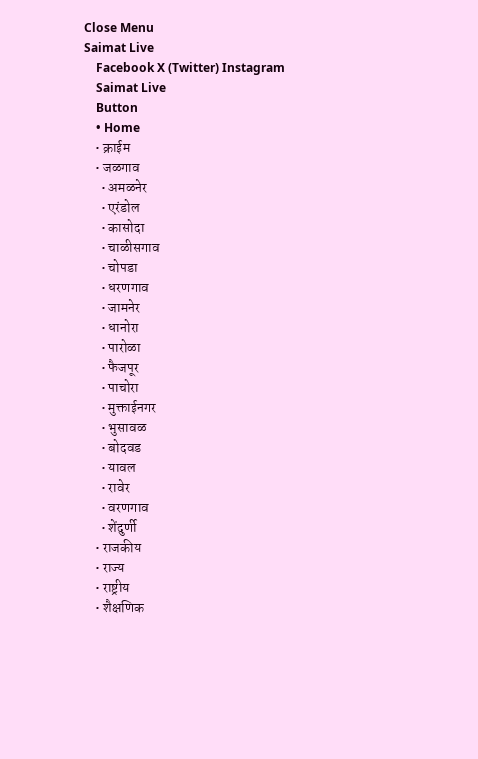Close Menu
Saimat Live
    Facebook X (Twitter) Instagram
    Saimat Live
    Button
    • Home
    • क्राईम
    • जळगाव
      • अमळनेर
      • एरंडोल
      • कासोदा
      • चाळीसगाव
      • चोपडा
      • धरणगाव
      • जामनेर
      • धानोरा
      • पारोळा
      • फैजपूर
      • पाचोरा
      • मुक्ताईनगर
      • भुसावळ
      • बोदवड
      • यावल
      • रावेर
      • वरणगाव
      • शेंदुर्णी
    • राजकीय
    • राज्य
    • राष्ट्रीय
    • शैक्षणिक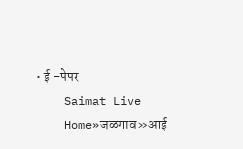• ई -पेपर
    Saimat Live
    Home»जळगाव»आई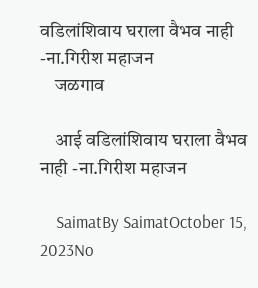वडिलांशिवाय घराला वैभव नाही -ना.गिरीश महाजन
    जळगाव

    आई वडिलांशिवाय घराला वैभव नाही -ना.गिरीश महाजन

    SaimatBy SaimatOctober 15, 2023No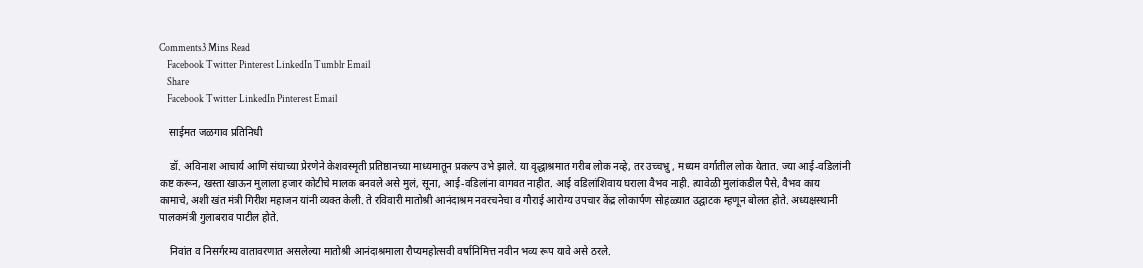Comments3 Mins Read
    Facebook Twitter Pinterest LinkedIn Tumblr Email
    Share
    Facebook Twitter LinkedIn Pinterest Email

    साईमत जळगाव प्रतिनिधी

    डॉ. अविनाश आचार्य आणि संघाच्या प्रेरणेने केशवस्मृती प्रतिष्ठानच्या माध्यमातून प्रकल्प उभे झाले. या वृद्धाश्रमात गरीब लोक नव्हे, तर उच्चभ्रु , मध्यम वर्गातील लोक येतात. ज्या आई-वडिलांनी कष्ट करून, खस्ता खाऊन मुलाला हजार कोटीचे मालक बनवले असे मुलं, सूना, आई-वडिलांना वागवत नाहीत. आई वडिलांशिवाय घराला वैभव नाही. त्यावेळी मुलांकडील पैसे, वैभव काय कामाचे, अशी खंत मंत्री गिरीश महाजन यांनी व्यक्त केली. ते रविवारी मातोश्री आनंदाश्रम नवरचनेचा व गौराई आरोग्य उपचार केंद्र लोकार्पण सोहळ्यात उद्घाटक म्हणून बोलत होते. अध्यक्षस्थानी पालकमंत्री गुलाबराव पाटील होते.

    निवांत व निसर्गरम्य वातावरणात असलेल्या मातोश्री आनंदाश्रमाला रौप्यमहोत्सवी वर्षानिमित्त नवीन भव्य रूप यावे असे ठरले.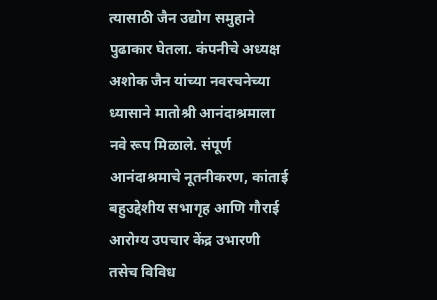त्यासाठी जैन उद्योग समुहाने पुढाकार घेतला. कंपनीचे अध्यक्ष अशोक जैन यांच्या नवरचनेच्या ध्यासाने मातोश्री आनंदाश्रमाला नवे रूप मिळाले. संपूर्ण आनंदाश्रमाचे नूतनीकरण, कांताई बहुउद्देशीय सभागृह आणि गौराई आरोग्य उपचार केंद्र उभारणी तसेच विविध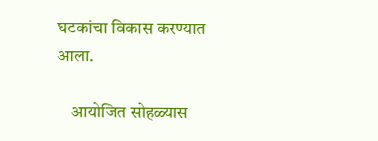घटकांचा विकास करण्यात आला.

    आयोजित सोहळ्यास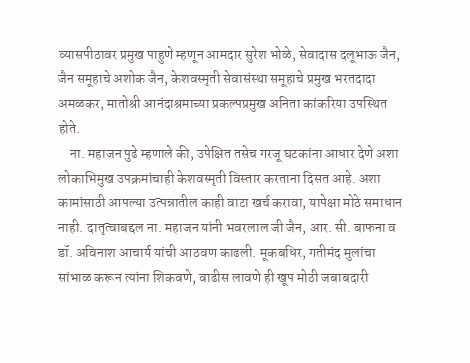व्यासपीठावर प्रमुख पाहुणे म्हणून आमदार सुरेश भोळे, सेवादास दलूभाऊ जैन, जैन समूहाचे अशोक जैन, केशवस्मृती सेवासंस्था समूहाचे प्रमुख भरतदादा अमळकर, मातोश्री आनंदाश्रमाच्या प्रकल्पप्रमुख अनिता कांकरिया उपस्थित होते.
    ना. महाजन पुढे म्हणाले की, उपेक्षित तसेच गरजू घटकांना आधार देणे अशा लोकाभिमुख उपक्रमांचाही केशवस्मृती विस्तार करताना दिसत आहे. अशा कामांसाठी आपल्या उत्पन्नातील काही वाटा खर्च करावा, यापेक्षा मोठे समाधान नाही. दातृत्वाबद्दल ना. महाजन यांनी भवरलाल जी जैन, आर. सी. बाफना व डॉ. अविनाश आचार्य यांची आठवण काढली. मूकबधिर, गतीमंद मुलांचा सांभाळ करून त्यांना शिकवणे, वाढीस लावणे ही खूप मोठी जबाबदारी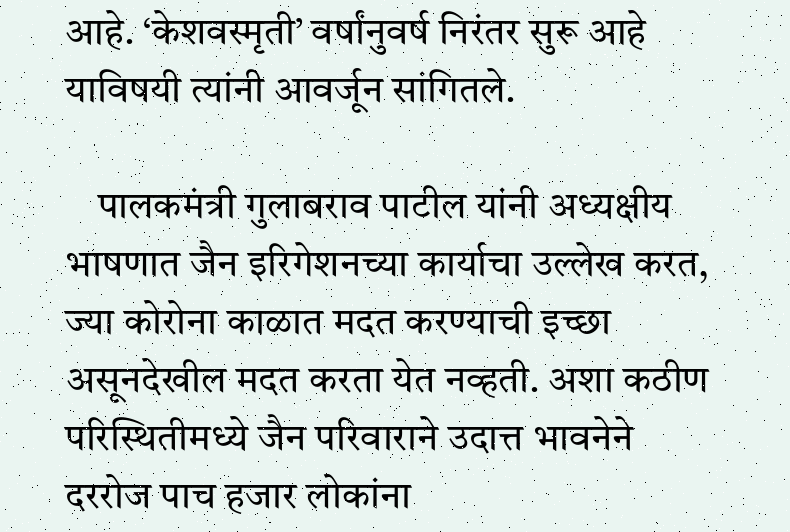आहे. ‘केशवस्मृती’ वर्षांनुवर्ष निरंतर सुरू आहे याविषयी त्यांनी आवर्जून सांगितले.

    पालकमंत्री गुलाबराव पाटील यांनी अध्यक्षीय भाषणात जैन इरिगेशनच्या कार्याचा उल्लेख करत, ज्या कोरोना काळात मदत करण्याची इच्छा असूनदेखील मदत करता येत नव्हती. अशा कठीण परिस्थितीमध्ये जैन परिवाराने उदात्त भावनेने दररोज पाच हजार लोकांना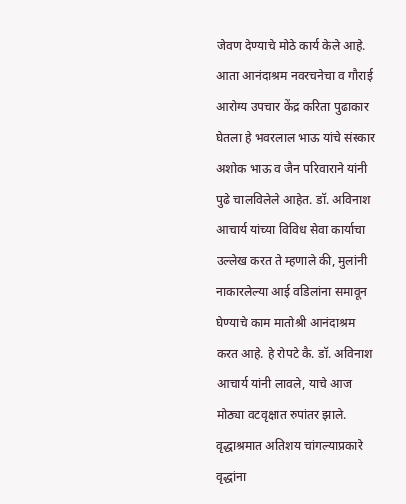जेवण देण्याचे मोठे कार्य केले आहे. आता आनंदाश्रम नवरचनेचा व गौराई आरोग्य उपचार केंद्र करिता पुढाकार घेतला हे भवरलाल भाऊ यांचे संस्कार अशोक भाऊ व जैन परिवाराने यांनी पुढे चालविलेले आहेत. डॉ. अविनाश आचार्य यांच्या विविध सेवा कार्याचा उल्लेख करत ते म्हणाले की, मुलांनी नाकारलेल्या आई वडिलांना समावून घेण्याचे काम मातोश्री आनंदाश्रम करत आहे. हे रोपटे कै. डॉ. अविनाश आचार्य यांनी लावले, याचे आज मोठ्या वटवृक्षात रुपांतर झाले. वृद्धाश्रमात अतिशय चांगल्याप्रकारे वृद्धांना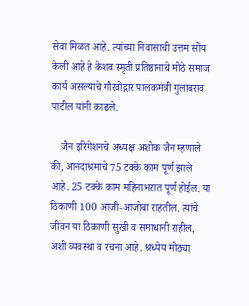सेवा मिळत आहे. त्यांच्या निवासाची उत्तम सोय केली आहे हे केशव स्मृती प्रतिष्ठानाचे मोठे समाज कार्य असल्याचे गौरवोद्गार पालकमंत्री गुलाबराव पाटील यांनी काढले.

    जैन इरिगेशनचे अध्यक्ष अशोक जैन म्हणाले की, आनंदाश्रमाचे 75 टक्के काम पूर्ण झाले आहे. 25 टक्के काम महिनाभरात पूर्ण होईल. या ठिकाणी 100 आजी-आजोबा राहतील. त्यांचे जीवन या ठिकाणी सुखी व समाधानी राहील, अशी व्यवस्था व रचना आहे. श्रध्येय मोठ्या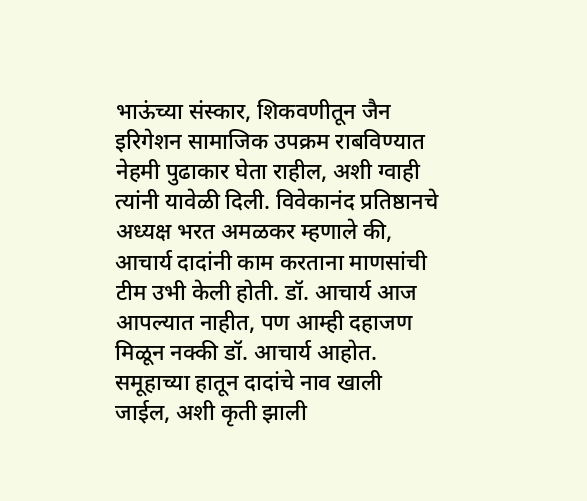भाऊंच्या संस्कार, शिकवणीतून जैन इरिगेशन सामाजिक उपक्रम राबविण्यात नेहमी पुढाकार घेता राहील, अशी ग्वाही त्यांनी यावेळी दिली. विवेकानंद प्रतिष्ठानचे अध्यक्ष भरत अमळकर म्हणाले की, आचार्य दादांनी काम करताना माणसांची टीम उभी केली होती. डॉ. आचार्य आज आपल्यात नाहीत, पण आम्ही दहाजण मिळून नक्की डॉ. आचार्य आहोत. समूहाच्या हातून दादांचे नाव खाली जाईल, अशी कृती झाली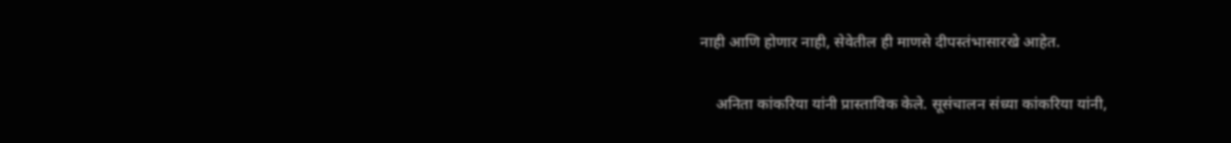नाही आणि होणार नाही, सेवेतील ही माणसे दीपस्तंभासारखे आहेत.

    अनिता कांकरिया यांनी प्रास्ताविक केले. सूसंचालन संध्या कांकरिया यांनी,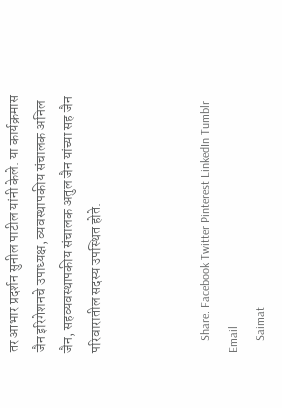तर आभार प्रदर्शन सुनील पाटील यांनी केले. या कार्यक्रमास जैन इरिगेशनचे उपाध्यक्ष, व्यवस्थापकीय संचालक अनिल जैन, सहव्यवस्थापकीय संचालक अतुल जैन यांच्या सह जैन परिवारातील सदस्य उपस्थित होते.



    Share. Facebook Twitter Pinterest LinkedIn Tumblr Email
    Saimat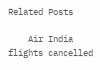Related Posts

    Air India flights cancelled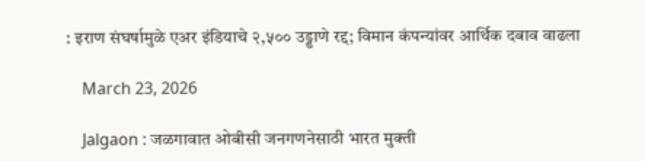: इराण संघर्षामुळे एअर इंडियाचे २,५०० उड्डाणे रद्द; विमान कंपन्यांवर आर्थिक दबाव वाढला

    March 23, 2026

    Jalgaon : जळगावात ओबीसी जनगणनेसाठी भारत मुक्ती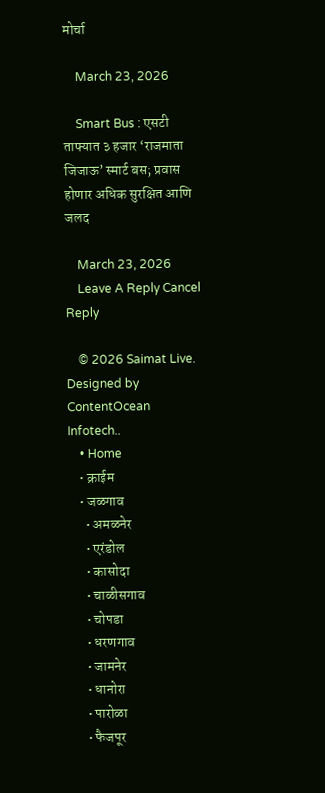मोर्चा

    March 23, 2026

    Smart Bus : एसटी ताफ्यात ३ हजार ‘राजमाता जिजाऊ’ स्मार्ट बस; प्रवास होणार अधिक सुरक्षित आणि जलद

    March 23, 2026
    Leave A Reply Cancel Reply

    © 2026 Saimat Live. Designed by ContentOcean Infotech..
    • Home
    • क्राईम
    • जळगाव
      • अमळनेर
      • एरंडोल
      • कासोदा
      • चाळीसगाव
      • चोपडा
      • धरणगाव
      • जामनेर
      • धानोरा
      • पारोळा
      • फैजपूर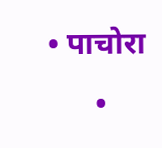• पाचोरा
      •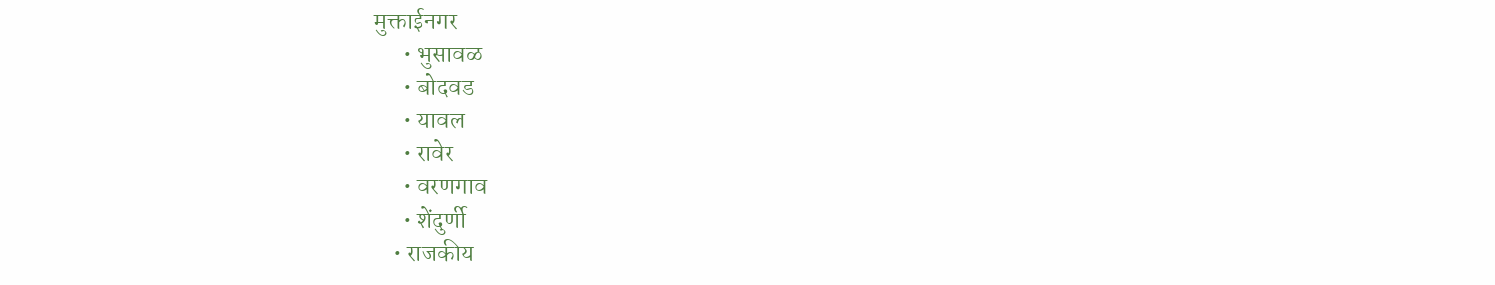मुक्ताईनगर
      • भुसावळ
      • बोदवड
      • यावल
      • रावेर
      • वरणगाव
      • शेंदुर्णी
    • राजकीय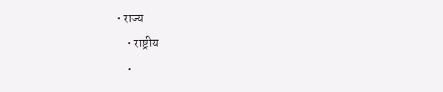• राज्य
    • राष्ट्रीय
    •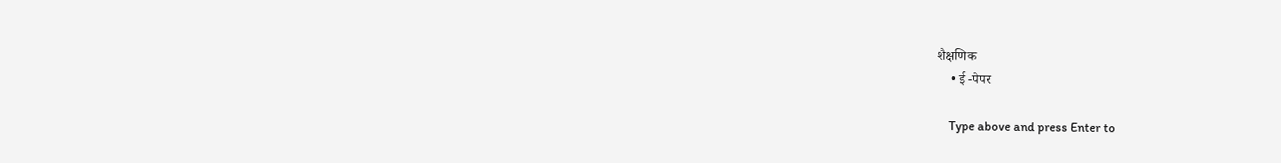शैक्षणिक
    • ई -पेपर

    Type above and press Enter to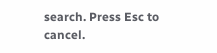search. Press Esc to cancel.